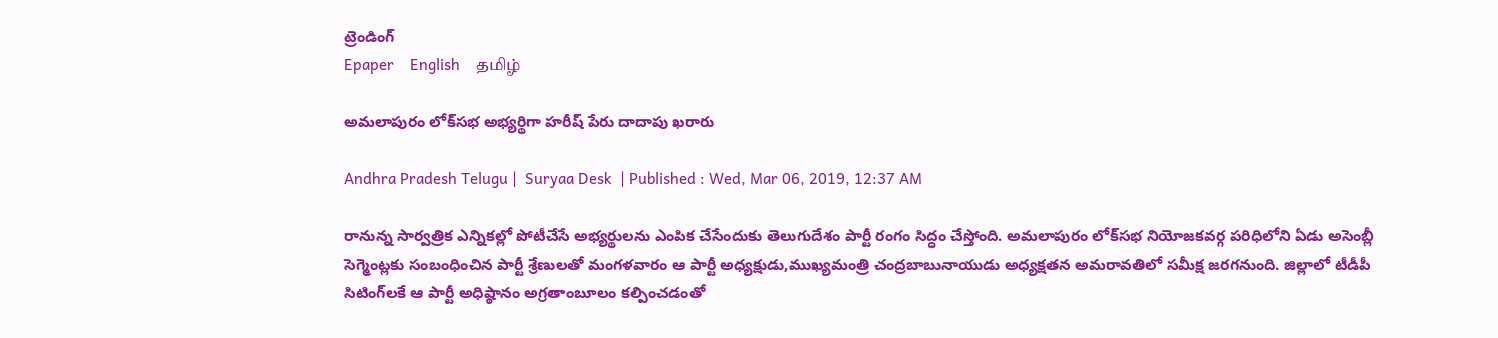ట్రెండింగ్
Epaper    English    தமிழ்

అమలాపురం లోక్‌సభ అభ్యర్థిగా హరీష్‌ పేరు దాదాపు ఖరారు

Andhra Pradesh Telugu |  Suryaa Desk  | Published : Wed, Mar 06, 2019, 12:37 AM

రానున్న సార్వత్రిక ఎన్నికల్లో పోటీచేసే అభ్యర్థులను ఎంపిక చేసేందుకు తెలుగుదేశం పార్టీ రంగం సిద్ధం చేస్తోంది. అమలాపురం లోక్‌సభ నియోజకవర్గ పరిధిలోని ఏడు అసెంబ్లీ సెగ్మెంట్లకు సంబంధించిన పార్టీ శ్రేణులతో మంగళవారం ఆ పార్టీ అధ్యక్షుడు,ముఖ్యమంత్రి చంద్రబాబునాయుడు అధ్యక్షతన అమరావతిలో సమీక్ష జరగనుంది. జిల్లాలో టీడీపీ సిటింగ్‌లకే ఆ పార్టీ అధిష్ఠానం అగ్రతాంబూలం కల్పించడంతో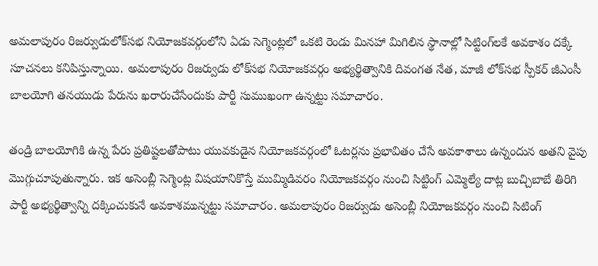అమలాపురం రిజర్వుడులోక్‌సభ నియోజకవర్గంలోని ఏడు సెగ్మెంట్లలో ఒకటి రెండు మినహా మిగిలిన స్థానాల్లో సిట్టింగ్‌లకే అవకాశం దక్కే సూచనలు కనిపిస్తున్నాయి. అమలాపురం రిజర్వుడు లోక్‌సభ నియోజకవర్గం అభ్యర్థిత్వానికి దివంగత నేత, మాజీ లోక్‌సభ స్పీకర్‌ జీఎంసీ బాలయోగి తనయుడు పేరును ఖరారుచేసేందుకు పార్టీ సుముఖంగా ఉన్నట్టు సమాచారం.

తండ్రి బాలయోగికి ఉన్న పేరు ప్రతిష్టలతోపాటు యువకుడైన నియోజకవర్గంలో ఓటర్లను ప్రభావితం చేసే అవకాశాలు ఉన్నందున అతని వైపు మొగ్గుచూపుతున్నారు. ఇక అసెంబ్లీ సెగ్మెంట్ల విషయానికొస్తే ముమ్మిడివరం నియోజకవర్గం నుంచి సిట్టింగ్‌ ఎమ్మెల్యే దాట్ల బుచ్చిబాబే తిరిగి పార్టీ అభ్యర్థిత్వాన్ని దక్కించుకునే అవకాశమున్నట్టు సమాచారం. అమలాపురం రిజర్వుడు అసెంబ్లీ నియోజకవర్గం నుంచి సిటింగ్‌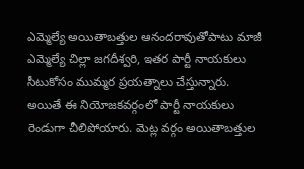ఎమ్మెల్యే అయితాబత్తుల ఆనందరావుతోపాటు మాజీ ఎమ్మెల్యే చిల్లా జగదీశ్వరి, ఇతర పార్టీ నాయకులు సీటుకోసం ముమ్మర ప్రయత్నాలు చేస్తున్నారు. అయితే ఈ నియోజకవర్గంలో పార్టీ నాయకులు రెండుగా చీలిపోయారు. మెట్ల వర్గం అయితాబత్తుల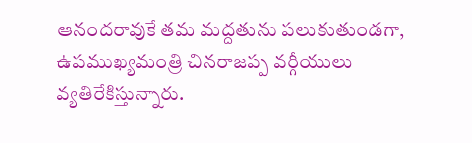ఆనందరావుకే తమ మద్దతును పలుకుతుండగా, ఉపముఖ్యమంత్రి చినరాజప్ప వర్గీయులు వ్యతిరేకిస్తున్నారు.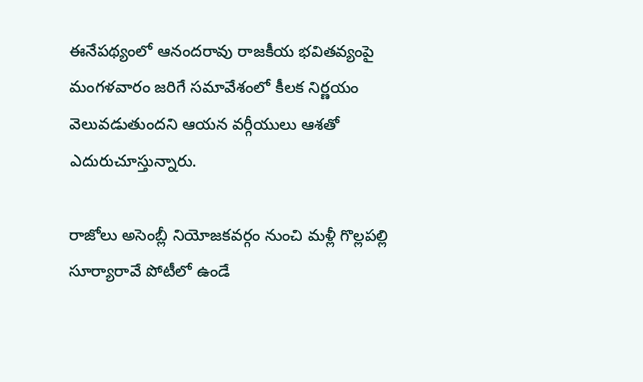ఈనేపథ్యంలో ఆనందరావు రాజకీయ భవితవ్యంపై మంగళవారం జరిగే సమావేశంలో కీలక నిర్ణయం వెలువడుతుందని ఆయన వర్గీయులు ఆశతో ఎదురుచూస్తున్నారు.

రాజోలు అసెంబ్లీ నియోజకవర్గం నుంచి మళ్లీ గొల్లపల్లి సూర్యారావే పోటీలో ఉండే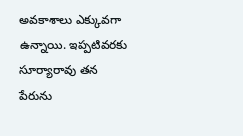అవకాశాలు ఎక్కువగా ఉన్నాయి. ఇప్పటివరకు సూర్యారావు తన పేరును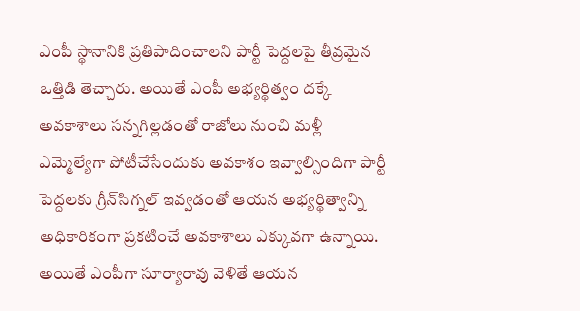ఎంపీ స్థానానికి ప్రతిపాదించాలని పార్టీ పెద్దలపై తీవ్రమైన ఒత్తిడి తెచ్చారు. అయితే ఎంపీ అభ్యర్థిత్వం దక్కే అవకాశాలు సన్నగిల్లడంతో రాజోలు నుంచి మళ్లీ ఎమ్మెల్యేగా పోటీచేసేందుకు అవకాశం ఇవ్వాల్సిందిగా పార్టీ పెద్దలకు గ్రీన్‌సిగ్నల్‌ ఇవ్వడంతో ఆయన అభ్యర్థిత్వాన్ని అధికారికంగా ప్రకటించే అవకాశాలు ఎక్కువగా ఉన్నాయి. అయితే ఎంపీగా సూర్యారావు వెళితే ఆయన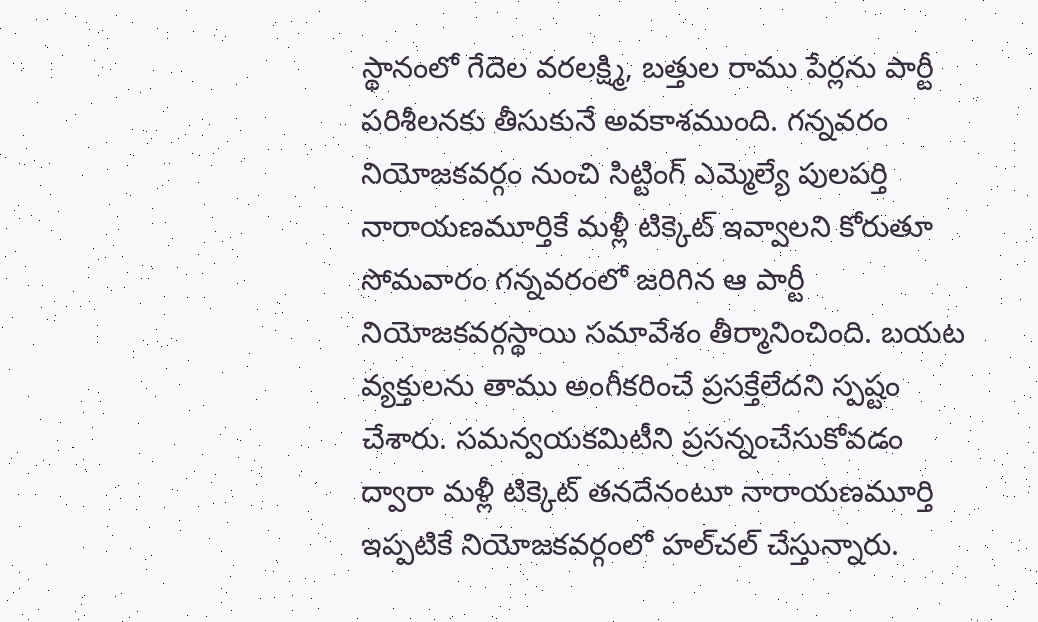స్థానంలో గేదెల వరలక్ష్మి, బత్తుల రాము పేర్లను పార్టీ పరిశీలనకు తీసుకునే అవకాశముంది. గన్నవరం నియోజకవర్గం నుంచి సిట్టింగ్‌ ఎమ్మెల్యే పులపర్తి నారాయణమూర్తికే మళ్లీ టిక్కెట్‌ ఇవ్వాలని కోరుతూ సోమవారం గన్నవరంలో జరిగిన ఆ పార్టీ నియోజకవర్గస్థాయి సమావేశం తీర్మానించింది. బయట వ్యక్తులను తాము అంగీకరించే ప్రసక్తేలేదని స్పష్టం చేశారు. సమన్వయకమిటీని ప్రసన్నంచేసుకోవడం ద్వారా మళ్లీ టిక్కెట్‌ తనదేనంటూ నారాయణమూర్తి ఇప్పటికే నియోజకవర్గంలో హల్‌చల్‌ చేస్తున్నారు.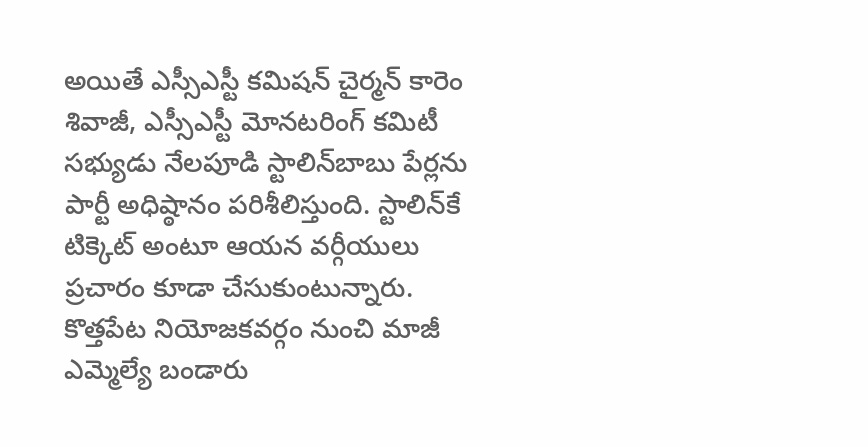అయితే ఎస్సీఎస్టీ కమిషన్‌ చైర్మన్‌ కారెం శివాజీ, ఎస్సీఎస్టీ మోనటరింగ్‌ కమిటీ సభ్యుడు నేలపూడి స్టాలిన్‌బాబు పేర్లను పార్టీ అధిష్ఠానం పరిశీలిస్తుంది. స్టాలిన్‌కే టిక్కెట్‌ అంటూ ఆయన వర్గీయులు ప్రచారం కూడా చేసుకుంటున్నారు. కొత్తపేట నియోజకవర్గం నుంచి మాజీ ఎమ్మెల్యే బండారు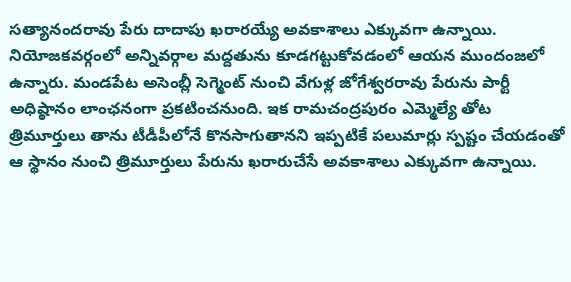సత్యానందరావు పేరు దాదాపు ఖరారయ్యే అవకాశాలు ఎక్కువగా ఉన్నాయి. నియోజకవర్గంలో అన్నివర్గాల మద్దతును కూడగట్టుకోవడంలో ఆయన ముందంజలో ఉన్నారు. మండపేట అసెంబ్లీ సెగ్మెంట్‌ నుంచి వేగుళ్ల జోగేశ్వరరావు పేరును పార్టీ అధిష్ఠానం లాంఛనంగా ప్రకటించనుంది. ఇక రామచంద్రపురం ఎమ్మెల్యే తోట త్రిమూర్తులు తాను టీడీపీలోనే కొనసాగుతానని ఇప్పటికే పలుమార్లు స్పష్టం చేయడంతో ఆ స్థానం నుంచి త్రిమూర్తులు పేరును ఖరారుచేసే అవకాశాలు ఎక్కువగా ఉన్నాయి.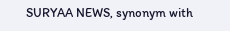SURYAA NEWS, synonym with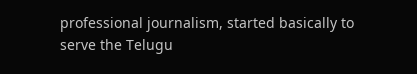professional journalism, started basically to serve the Telugu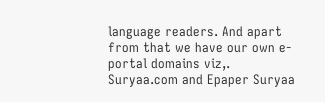language readers. And apart from that we have our own e-portal domains viz,. Suryaa.com and Epaper Suryaa